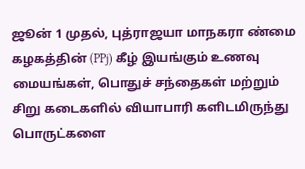ஜூன் 1 முதல், புத்ராஜயா மாநகரா ண்மை கழகத்தின் (PPj) கீழ் இயங்கும் உணவு மையங்கள், பொதுச் சந்தைகள் மற்றும் சிறு கடைகளில் வியாபாரி களிடமிருந்து பொருட்களை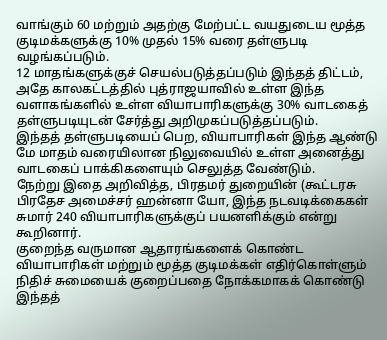வாங்கும் 60 மற்றும் அதற்கு மேற்பட்ட வயதுடைய மூத்த குடிமக்களுக்கு 10% முதல் 15% வரை தள்ளுபடி வழங்கப்படும்.
12 மாதங்களுக்குச் செயல்படுத்தப்படும் இந்தத் திட்டம், அதே காலகட்டத்தில் புத்ராஜயாவில் உள்ள இந்த வளாகங்களில் உள்ள வியாபாரிகளுக்கு 30% வாடகைத் தள்ளுபடியுடன் சேர்த்து அறிமுகப்படுத்தப்படும்.
இந்தத் தள்ளுபடியைப் பெற, வியாபாரிகள் இந்த ஆண்டு மே மாதம் வரையிலான நிலுவையில் உள்ள அனைத்து வாடகைப் பாக்கிகளையும் செலுத்த வேண்டும்.
நேற்று இதை அறிவித்த, பிரதமர் துறையின் (கூட்டரசு பிரதேச அமைச்சர் ஹன்னா யோ, இந்த நடவடிக்கைகள் சுமார் 240 வியாபாரிகளுக்குப் பயனளிக்கும் என்று கூறினார்.
குறைந்த வருமான ஆதாரங்களைக் கொண்ட வியாபாரிகள் மற்றும் மூத்த குடிமக்கள் எதிர்கொள்ளும் நிதிச் சுமையைக் குறைப்பதை நோக்கமாகக் கொண்டு இந்தத்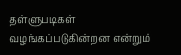தள்ளுபடிகள் வழங்கப்படுகின்றன என்றும்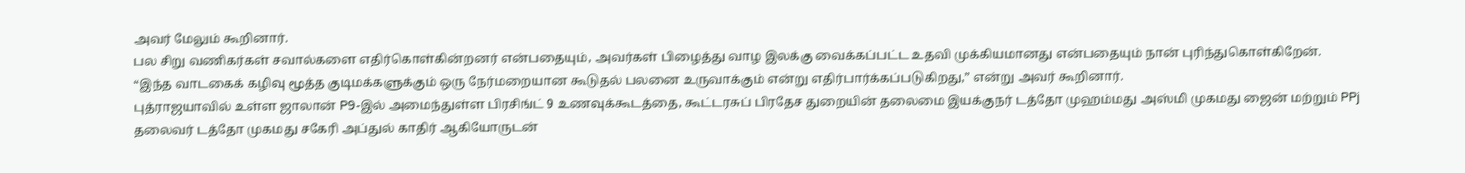அவர் மேலும் கூறினார்.
பல சிறு வணிகர்கள் சவால்களை எதிர்கொள்கின்றனர் என்பதையும், அவர்கள் பிழைத்து வாழ இலக்கு வைக்கப்பட்ட உதவி முக்கியமானது என்பதையும் நான் புரிந்துகொள்கிறேன்.
“இந்த வாடகைக் கழிவு மூத்த குடிமக்களுக்கும் ஒரு நேர்மறையான கூடுதல் பலனை உருவாக்கும் என்று எதிர்பார்க்கப்படுகிறது,” என்று அவர் கூறினார்.
புத்ராஜயாவில் உள்ள ஜாலான் P9-இல் அமைந்துள்ள பிரசிங்ட் 9 உணவுக்கூடத்தை, கூட்டரசுப் பிரதேச துறையின் தலைமை இயக்குநர் டத்தோ முஹம்மது அஸ்மி முகமது ஜைன் மற்றும் PPj தலைவர் டத்தோ முகமது சகேரி அப்துல் காதிர் ஆகியோருடன்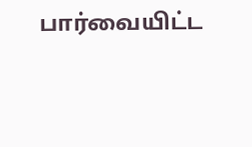பார்வையிட்ட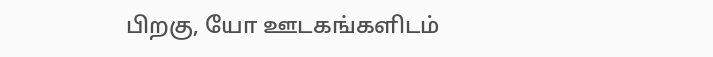பிறகு, யோ ஊடகங்களிடம்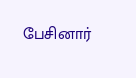பேசினார்